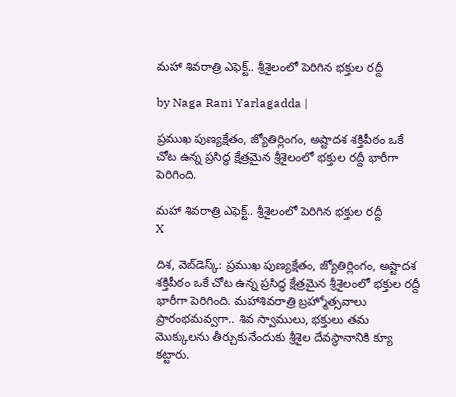మహా శివరాత్రి ఎఫెక్ట్.. శ్రీశైలంలో పెరిగిన భక్తుల రద్దీ

by Naga Rani Yarlagadda |

ప్రముఖ పుణ్యక్షేతం, జ్యోతిర్లింగం, అష్టాదశ శక్తిపీఠం ఒకే చోట ఉన్న ప్రసిద్ధ క్షేత్రమైన శ్రీశైలంలో భక్తుల రద్దీ భారీగా పెరిగింది.

మహా శివరాత్రి ఎఫెక్ట్.. శ్రీశైలంలో పెరిగిన భక్తుల రద్దీ
X

దిశ, వెబ్‌డెస్క్: ప్రముఖ పుణ్యక్షేతం, జ్యోతిర్లింగం, అష్టాదశ శక్తిపీఠం ఒకే చోట ఉన్న ప్రసిద్ధ క్షేత్రమైన శ్రీశైలంలో భక్తుల రద్దీ భారీగా పెరిగింది. మహాశివరాత్రి బ్రహ్మోత్సవాలు ప్రారంభమవ్వగా.. శివ స్వాములు, భక్తులు తమ మొక్కులను తీర్చుకునేందుకు శ్రీశైల దేవస్థానానికి క్యూ కట్టారు.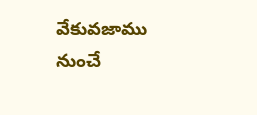వేకువజాము నుంచే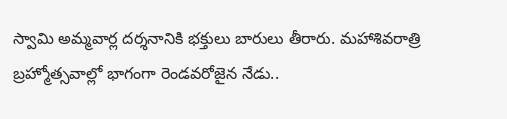స్వామి అమ్మవార్ల దర్శనానికి భక్తులు బారులు తీరారు. మహాశివరాత్రి బ్రహ్మోత్సవాల్లో భాగంగా రెండవరోజైన నేడు..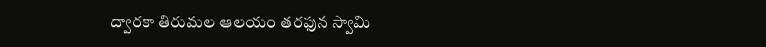ద్వారకా తిరుమల ఆలయం తరఫున స్వామి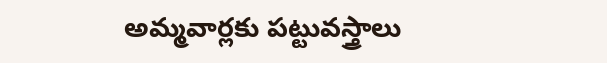అమ్మవార్లకు పట్టువస్త్రాలు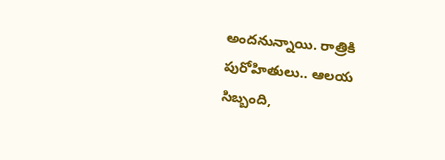అందనున్నాయి. రాత్రికి పురోహితులు.. ఆలయ సిబ్బంది,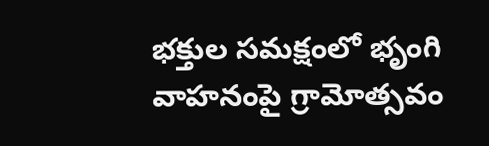భక్తుల సమక్షంలో భృంగి వాహనంపై గ్రామోత్సవం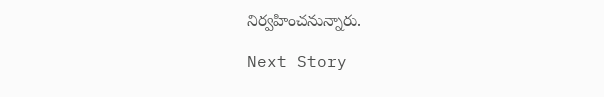నిర్వహించనున్నారు.

Next Story